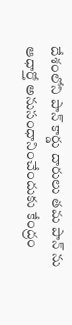దేశంలోని పాన్ కార్డు దారులు తమ పాన్ ను ఆధార్తో అనుసంధానించేందుకు కేంద్రం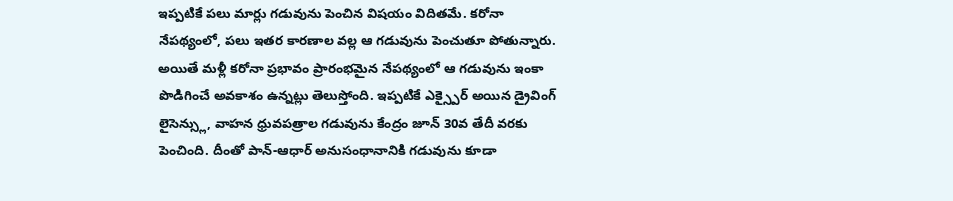ఇప్పటికే పలు మార్లు గడువును పెంచిన విషయం విదితమే. కరోనా నేపథ్యంలో, పలు ఇతర కారణాల వల్ల ఆ గడువును పెంచుతూ పోతున్నారు. అయితే మళ్లీ కరోనా ప్రభావం ప్రారంభమైన నేపథ్యంలో ఆ గడువును ఇంకా పొడిగించే అవకాశం ఉన్నట్లు తెలుస్తోంది. ఇప్పటికే ఎక్స్పైర్ అయిన డ్రైవింగ్ లైసెన్స్లు, వాహన ధ్రువపత్రాల గడువును కేంద్రం జూన్ 30వ తేదీ వరకు పెంచింది. దీంతో పాన్-ఆధార్ అనుసంధానానికి గడువును కూడా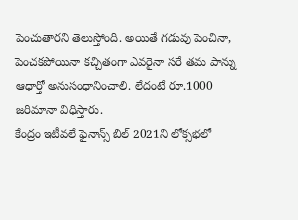పెంచుతారని తెలుస్తోంది. అయితే గడువు పెంచినా, పెంచకపోయినా కచ్చితంగా ఎవరైనా సరే తమ పాన్ను ఆధార్తో అనుసంధానించాలి. లేదంటే రూ.1000 జరిమానా విధిస్తారు.
కేంద్రం ఇటీవలే ఫైనాన్స్ బిల్ 2021ని లోక్సభలో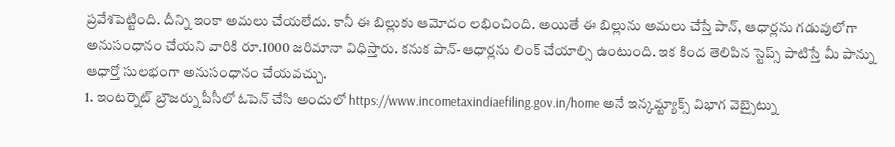ప్రవేశపెట్టింది. దీన్ని ఇంకా అమలు చేయలేదు. కానీ ఈ బిల్లుకు ఆమోదం లభించింది. అయితే ఈ బిల్లును అమలు చేస్తే పాన్, ఆధార్లను గడువులోగా అనుసంధానం చేయని వారికి రూ.1000 జరిమానా విధిస్తారు. కనుక పాన్-ఆధార్లను లింక్ చేయాల్సి ఉంటుంది. ఇక కింద తెలిపిన స్టెప్స్ పాటిస్తే మీ పాన్ను ఆధార్తో సులభంగా అనుసంధానం చేయవచ్చు.
1. ఇంటర్నెట్ బ్రౌజర్ను పీసీలో ఓపెన్ చేసి అందులో https://www.incometaxindiaefiling.gov.in/home అనే ఇన్కమ్ట్యాక్స్ విభాగ వెబ్సైట్ను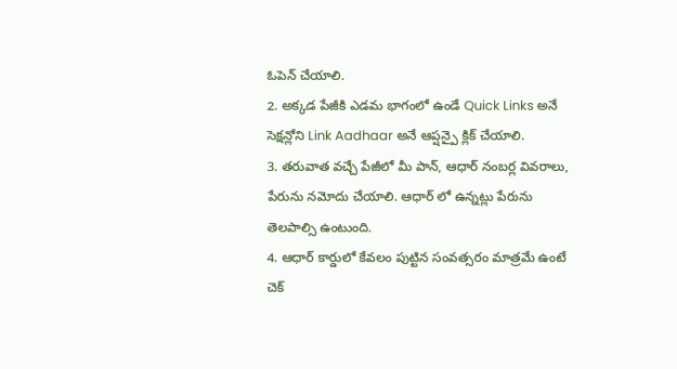ఓపెన్ చేయాలి.
2. అక్కడ పేజీకి ఎడమ భాగంలో ఉండే Quick Links అనే సెక్షన్లోని Link Aadhaar అనే ఆప్షన్పై క్లిక్ చేయాలి.
3. తరువాత వచ్చే పేజీలో మీ పాన్, ఆధార్ నంబర్ల వివరాలు, పేరును నమోదు చేయాలి. ఆధార్ లో ఉన్నట్లు పేరును తెలపాల్సి ఉంటుంది.
4. ఆధార్ కార్డులో కేవలం పుట్టిన సంవత్సరం మాత్రమే ఉంటే చెక్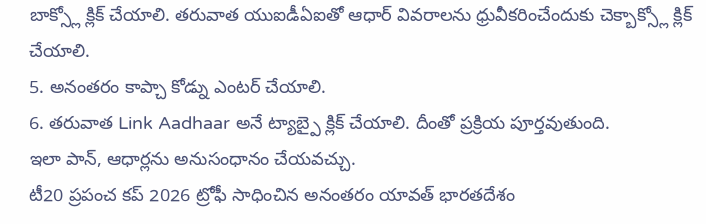బాక్స్లో క్లిక్ చేయాలి. తరువాత యుఐడీఏఐతో ఆధార్ వివరాలను ధ్రువీకరించేందుకు చెక్బాక్స్లో క్లిక్ చేయాలి.
5. అనంతరం కాప్చా కోడ్ను ఎంటర్ చేయాలి.
6. తరువాత Link Aadhaar అనే ట్యాబ్పై క్లిక్ చేయాలి. దీంతో ప్రక్రియ పూర్తవుతుంది.
ఇలా పాన్, ఆధార్లను అనుసంధానం చేయవచ్చు.
టీ20 ప్రపంచ కప్ 2026 ట్రోఫీ సాధించిన అనంతరం యావత్ భారతదేశం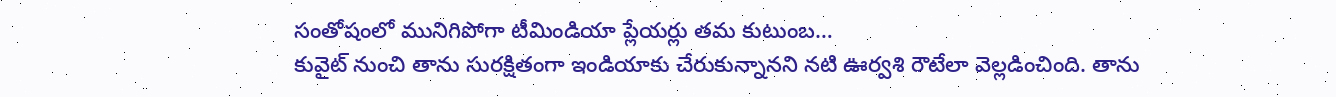సంతోషంలో మునిగిపోగా టీమిండియా ప్లేయర్లు తమ కుటుంబ…
కువైట్ నుంచి తాను సురక్షితంగా ఇండియాకు చేరుకున్నానని నటి ఊర్వశి రౌటేలా వెల్లడించింది. తాను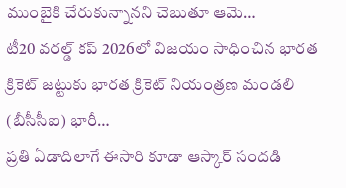ముంబైకి చేరుకున్నానని చెబుతూ ఆమె…
టీ20 వరల్డ్ కప్ 2026లో విజయం సాధించిన భారత క్రికెట్ జట్టుకు భారత క్రికెట్ నియంత్రణ మండలి (బీసీసీఐ) భారీ…
ప్రతి ఏడాదిలాగే ఈసారి కూడా ఆస్కార్ సందడి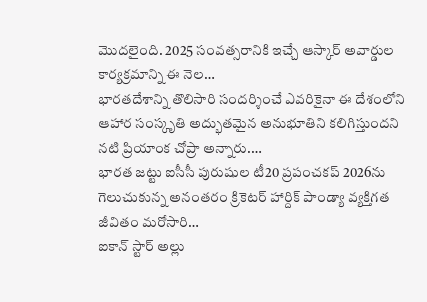మొదలైంది. 2025 సంవత్సరానికి ఇచ్చే ఆస్కార్ అవార్డుల కార్యక్రమాన్ని ఈ నెల…
భారతదేశాన్ని తొలిసారి సందర్శించే ఎవరికైనా ఈ దేశంలోని ఆహార సంస్కృతి అద్భుతమైన అనుభూతిని కలిగిస్తుందని నటి ప్రియాంక చోప్రా అన్నారు.…
భారత జట్టు ఐసీసీ పురుషుల టీ20 ప్రపంచకప్ 2026ను గెలుచుకున్న అనంతరం క్రికెటర్ హార్దిక్ పాండ్యా వ్యక్తిగత జీవితం మరోసారి…
ఐకాన్ స్టార్ అల్లు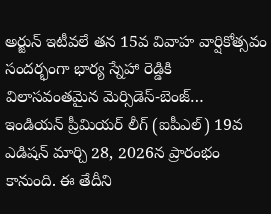అర్జున్ ఇటీవలే తన 15వ వివాహ వార్షికోత్సవం సందర్భంగా భార్య స్నేహా రెడ్డికి విలాసవంతమైన మెర్సిడెస్-బెంజ్…
ఇండియన్ ప్రీమియర్ లీగ్ (ఐపీఎల్) 19వ ఎడిషన్ మార్చి 28, 2026న ప్రారంభం కానుంది. ఈ తేదీని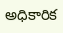అధికారిక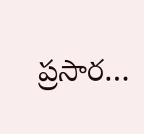ప్రసార…